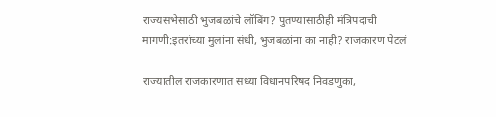राज्यसभेसाठी भुजबळांचे लॉबिंग? पुतण्यासाठीही मंत्रिपदाची मागणी:इतरांच्या मुलांना संधी, भुजबळांना का नाही? राजकारण पेटलं

राज्यातील राजकारणात सध्या विधानपरिषद निवडणुका,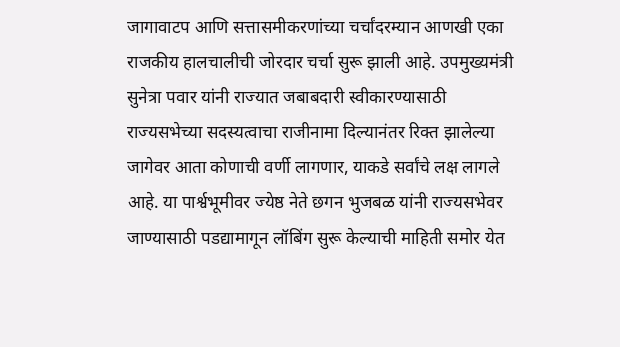जागावाटप आणि सत्तासमीकरणांच्या चर्चांदरम्यान आणखी एका राजकीय हालचालीची जोरदार चर्चा सुरू झाली आहे. उपमुख्यमंत्री सुनेत्रा पवार यांनी राज्यात जबाबदारी स्वीकारण्यासाठी राज्यसभेच्या सदस्यत्वाचा राजीनामा दिल्यानंतर रिक्त झालेल्या जागेवर आता कोणाची वर्णी लागणार, याकडे सर्वांचे लक्ष लागले आहे. या पार्श्वभूमीवर ज्येष्ठ नेते छगन भुजबळ यांनी राज्यसभेवर जाण्यासाठी पडद्यामागून लॉबिंग सुरू केल्याची माहिती समोर येत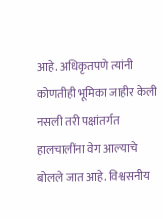आहे. अधिकृतपणे त्यांनी कोणतीही भूमिका जाहीर केली नसली तरी पक्षांतर्गत हालचालींना वेग आल्याचे बोलले जात आहे. विश्वसनीय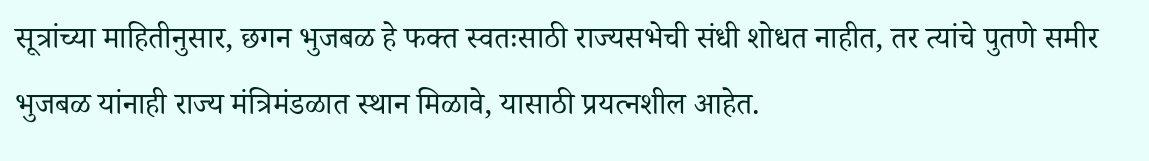सूत्रांच्या माहितीनुसार, छगन भुजबळ हे फक्त स्वतःसाठी राज्यसभेची संधी शोधत नाहीत, तर त्यांचे पुतणे समीर भुजबळ यांनाही राज्य मंत्रिमंडळात स्थान मिळावे, यासाठी प्रयत्नशील आहेत.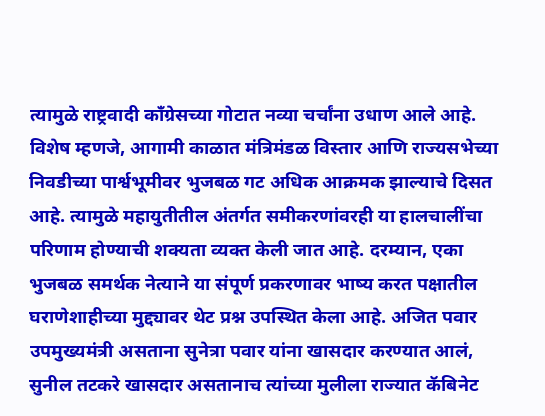त्यामुळे राष्ट्रवादी काँग्रेसच्या गोटात नव्या चर्चांना उधाण आले आहे. विशेष म्हणजे, आगामी काळात मंत्रिमंडळ विस्तार आणि राज्यसभेच्या निवडीच्या पार्श्वभूमीवर भुजबळ गट अधिक आक्रमक झाल्याचे दिसत आहे. त्यामुळे महायुतीतील अंतर्गत समीकरणांवरही या हालचालींचा परिणाम होण्याची शक्यता व्यक्त केली जात आहे. दरम्यान, एका भुजबळ समर्थक नेत्याने या संपूर्ण प्रकरणावर भाष्य करत पक्षातील घराणेशाहीच्या मुद्द्यावर थेट प्रश्न उपस्थित केला आहे. अजित पवार उपमुख्यमंत्री असताना सुनेत्रा पवार यांना खासदार करण्यात आलं, सुनील तटकरे खासदार असतानाच त्यांच्या मुलीला राज्यात कॅबिनेट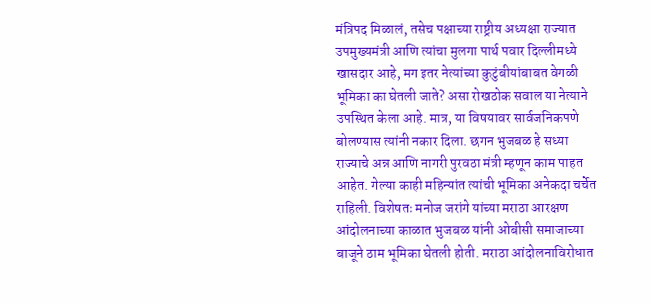मंत्रिपद मिळालं, तसेच पक्षाच्या राष्ट्रीय अध्यक्षा राज्यात उपमुख्यमंत्री आणि त्यांचा मुलगा पार्थ पवार दिल्लीमध्ये खासदार आहे, मग इतर नेत्यांच्या कुटुंबीयांबाबत वेगळी भूमिका का घेतली जाते? असा रोखठोक सवाल या नेत्याने उपस्थित केला आहे. मात्र, या विषयावर सार्वजनिकपणे बोलण्यास त्यांनी नकार दिला. छगन भुजबळ हे सध्या राज्याचे अन्न आणि नागरी पुरवठा मंत्री म्हणून काम पाहत आहेत. गेल्या काही महिन्यांत त्यांची भूमिका अनेकदा चर्चेत राहिली. विशेषतः मनोज जरांगे यांच्या मराठा आरक्षण आंदोलनाच्या काळात भुजबळ यांनी ओबीसी समाजाच्या बाजूने ठाम भूमिका घेतली होती. मराठा आंदोलनाविरोधात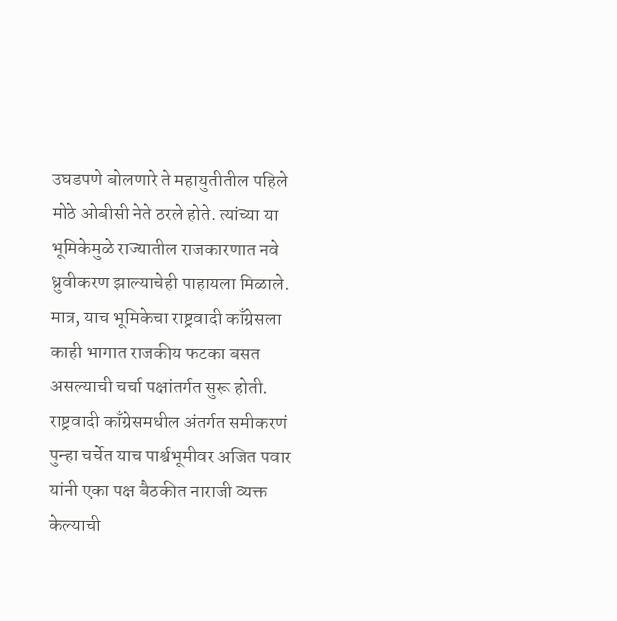उघडपणे बोलणारे ते महायुतीतील पहिले मोठे ओबीसी नेते ठरले होते. त्यांच्या या भूमिकेमुळे राज्यातील राजकारणात नवे ध्रुवीकरण झाल्याचेही पाहायला मिळाले. मात्र, याच भूमिकेचा राष्ट्रवादी काँग्रेसला काही भागात राजकीय फटका बसत असल्याची चर्चा पक्षांतर्गत सुरू होती. राष्ट्रवादी काँग्रेसमधील अंतर्गत समीकरणं पुन्हा चर्चेत याच पार्श्वभूमीवर अजित पवार यांनी एका पक्ष बैठकीत नाराजी व्यक्त केल्याची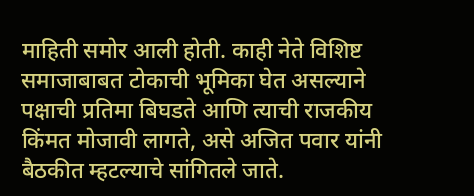माहिती समोर आली होती. काही नेते विशिष्ट समाजाबाबत टोकाची भूमिका घेत असल्याने पक्षाची प्रतिमा बिघडते आणि त्याची राजकीय किंमत मोजावी लागते, असे अजित पवार यांनी बैठकीत म्हटल्याचे सांगितले जाते.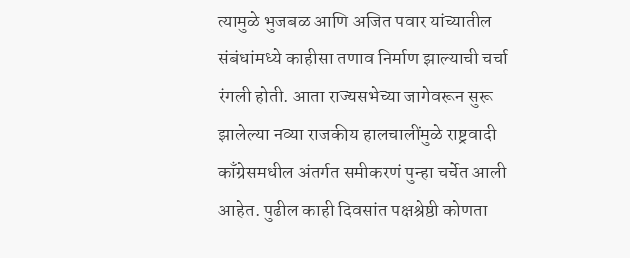त्यामुळे भुजबळ आणि अजित पवार यांच्यातील संबंधांमध्ये काहीसा तणाव निर्माण झाल्याची चर्चा रंगली होती. आता राज्यसभेच्या जागेवरून सुरू झालेल्या नव्या राजकीय हालचालींमुळे राष्ट्रवादी काँग्रेसमधील अंतर्गत समीकरणं पुन्हा चर्चेत आली आहेत. पुढील काही दिवसांत पक्षश्रेष्ठी कोणता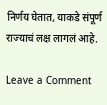निर्णय घेतात, याकडे संपूर्ण राज्याचं लक्ष लागलं आहे.

Leave a Comment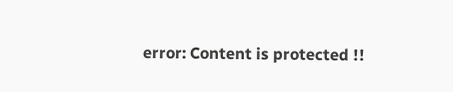error: Content is protected !!